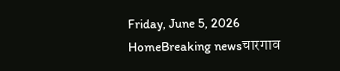Friday, June 5, 2026
HomeBreaking newsचारगाव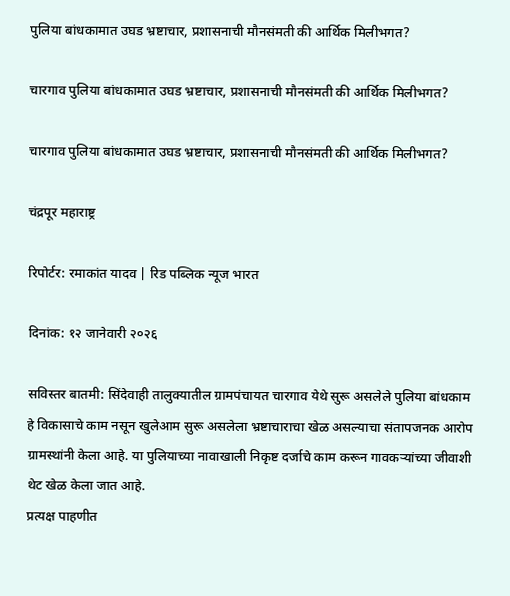पुलिया बांधकामात उघड भ्रष्टाचार, प्रशासनाची मौनसंमती की आर्थिक मिलीभगत?

चारगाव पुलिया बांधकामात उघड भ्रष्टाचार, प्रशासनाची मौनसंमती की आर्थिक मिलीभगत?

चारगाव पुलिया बांधकामात उघड भ्रष्टाचार, प्रशासनाची मौनसंमती की आर्थिक मिलीभगत?

चंद्रपूर महाराष्ट्र

रिपोर्टर: रमाकांत यादव | रिड पब्लिक न्यूज भारत

दिनांक: १२ जानेवारी २०२६

सविस्तर बातमी: सिंदेवाही तालुक्यातील ग्रामपंचायत चारगाव येथे सुरू असलेले पुलिया बांधकाम हे विकासाचे काम नसून खुलेआम सुरू असलेला भ्रष्टाचाराचा खेळ असल्याचा संतापजनक आरोप ग्रामस्थांनी केला आहे. या पुलियाच्या नावाखाली निकृष्ट दर्जाचे काम करून गावकऱ्यांच्या जीवाशी थेट खेळ केला जात आहे.
प्रत्यक्ष पाहणीत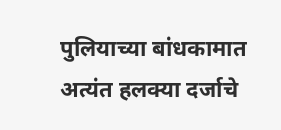पुलियाच्या बांधकामात अत्यंत हलक्या दर्जाचे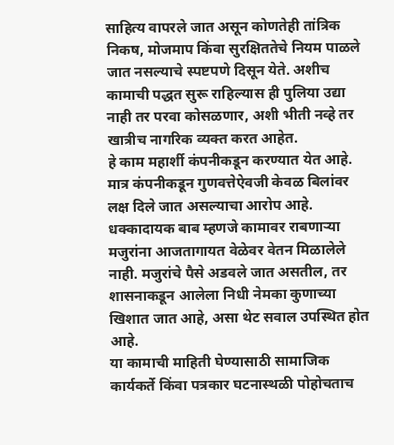साहित्य वापरले जात असून कोणतेही तांत्रिक निकष, मोजमाप किंवा सुरक्षिततेचे नियम पाळले जात नसल्याचे स्पष्टपणे दिसून येते. अशीच कामाची पद्धत सुरू राहिल्यास ही पुलिया उद्या नाही तर परवा कोसळणार, अशी भीती नव्हे तर खात्रीच नागरिक व्यक्त करत आहेत.
हे काम महार्शी कंपनीकडून करण्यात येत आहे. मात्र कंपनीकडून गुणवत्तेऐवजी केवळ बिलांवर लक्ष दिले जात असल्याचा आरोप आहे. धक्कादायक बाब म्हणजे कामावर राबणाऱ्या मजुरांना आजतागायत वेळेवर वेतन मिळालेले नाही. मजुरांचे पैसे अडवले जात असतील, तर शासनाकडून आलेला निधी नेमका कुणाच्या खिशात जात आहे, असा थेट सवाल उपस्थित होत आहे.
या कामाची माहिती घेण्यासाठी सामाजिक कार्यकर्ते किंवा पत्रकार घटनास्थळी पोहोचताच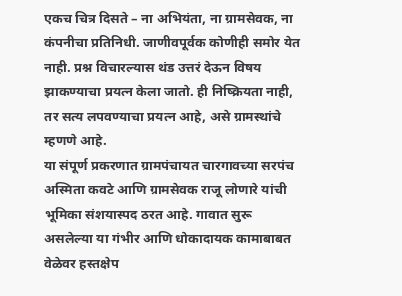एकच चित्र दिसते – ना अभियंता, ना ग्रामसेवक, ना कंपनीचा प्रतिनिधी. जाणीवपूर्वक कोणीही समोर येत नाही. प्रश्न विचारल्यास थंड उत्तरं देऊन विषय झाकण्याचा प्रयत्न केला जातो. ही निष्क्रियता नाही, तर सत्य लपवण्याचा प्रयत्न आहे, असे ग्रामस्थांचे म्हणणे आहे.
या संपूर्ण प्रकरणात ग्रामपंचायत चारगावच्या सरपंच अस्मिता कवटे आणि ग्रामसेवक राजू लोणारे यांची भूमिका संशयास्पद ठरत आहे. गावात सुरू असलेल्या या गंभीर आणि धोकादायक कामाबाबत वेळेवर हस्तक्षेप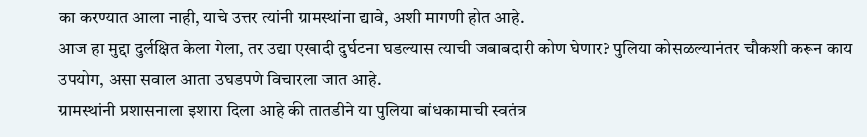का करण्यात आला नाही, याचे उत्तर त्यांनी ग्रामस्थांना द्यावे, अशी मागणी होत आहे.
आज हा मुद्दा दुर्लक्षित केला गेला, तर उद्या एखादी दुर्घटना घडल्यास त्याची जबाबदारी कोण घेणार? पुलिया कोसळल्यानंतर चौकशी करून काय उपयोग, असा सवाल आता उघडपणे विचारला जात आहे.
ग्रामस्थांनी प्रशासनाला इशारा दिला आहे की तातडीने या पुलिया बांधकामाची स्वतंत्र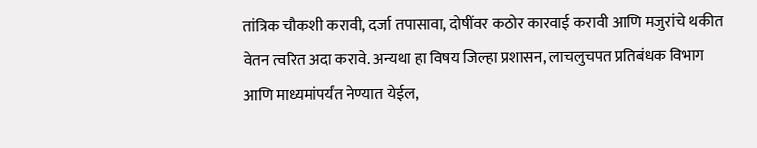तांत्रिक चौकशी करावी, दर्जा तपासावा, दोषींवर कठोर कारवाई करावी आणि मजुरांचे थकीत वेतन त्वरित अदा करावे. अन्यथा हा विषय जिल्हा प्रशासन, लाचलुचपत प्रतिबंधक विभाग आणि माध्यमांपर्यंत नेण्यात येईल,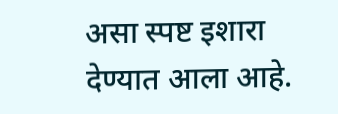असा स्पष्ट इशारा देण्यात आला आहे.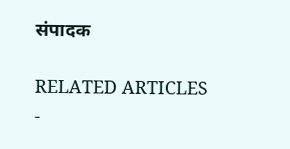संपादक

RELATED ARTICLES
-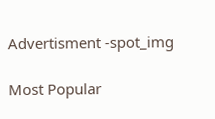Advertisment -spot_img

Most Popular